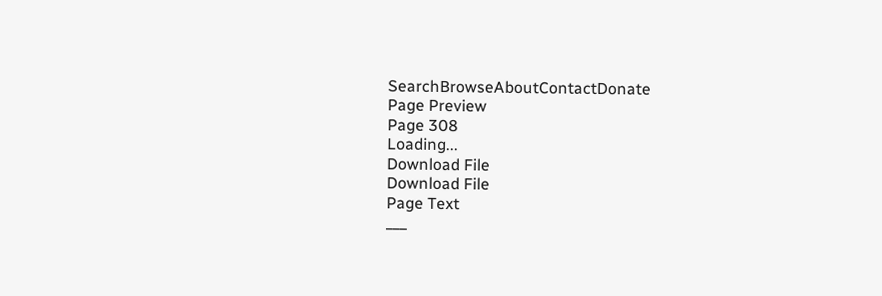SearchBrowseAboutContactDonate
Page Preview
Page 308
Loading...
Download File
Download File
Page Text
___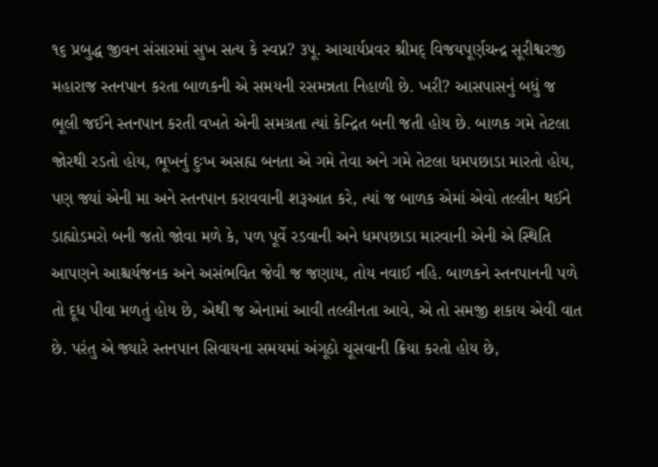૧૬ પ્રબુદ્ધ જીવન સંસારમાં સુખ સત્ય કે સ્વપ્ન? ૩પૂ. આચાર્યપ્રવર શ્રીમદ્ વિજયપૂર્ણચન્દ્ર સૂરીશ્વરજી મહારાજ સ્તનપાન કરતા બાળકની એ સમયની રસમન્નતા નિહાળી છે. ખરી? આસપાસનું બધું જ ભૂલી જઈને સ્તનપાન કરતી વખતે એની સમગ્રતા ત્યાં કેન્દ્રિત બની જતી હોય છે. બાળક ગમે તેટલા જોરથી રડતો હોય, ભૂખનું દુઃખ અસહ્ય બનતા એ ગમે તેવા અને ગમે તેટલા ધમપછાડા મારતો હોય, પણ જ્યાં એની મા અને સ્તનપાન કરાવવાની શરૂઆત કરે, ત્યાં જ બાળક એમાં એવો તલ્લીન થઈને ડાહ્યોડમરો બની જતો જોવા મળે કે, પળ પૂર્વે રડવાની અને ધમપછાડા મારવાની એની એ સ્થિતિ આપણને આશ્ચર્યજનક અને અસંભવિત જેવી જ જણાય, તોય નવાઈ નહિ. બાળકને સ્તનપાનની પળે તો દૂધ પીવા મળતું હોય છે, એથી જ એનામાં આવી તલ્લીનતા આવે, એ તો સમજી શકાય એવી વાત છે. પરંતુ એ જ્યારે સ્તનપાન સિવાયના સમયમાં અંગૂઠો ચૂસવાની ક્રિયા કરતો હોય છે,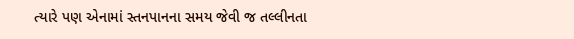ત્યારે પણ એનામાં સ્તનપાનના સમય જેવી જ તલ્લીનતા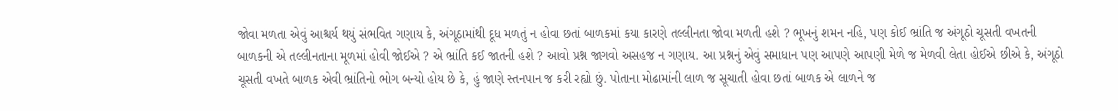જોવા મળતા એવું આશ્ચર્ય થયું સંભવિત ગણાય કે, અંગૂઠામાંથી દૂધ મળતું ન હોવા છતાં બાળકમાં કયા કારણે તલ્લીનતા જોવા મળતી હશે ? ભૂખનું શમન નહિ, પણ કોઈ ભ્રાંતિ જ અંગૂઠો ચૂસતી વખતની બાળકની એ તલ્લીનતાના મૂળમાં હોવી જોઈએ ? એ ભ્રાંતિ કઈ જાતની હશે ? આવો પ્રશ્ન જાગવો અસહજ ન ગણાય. આ પ્રશ્નનું એવું સમાધાન પણ આપણે આપણી મેળે જ મેળવી લેતા હોઈએ છીએ કે, અંગૂઠો ચૂસતી વખતે બાળક એવી ભ્રાંતિનો ભોગ બન્યો હોય છે કે, હું જાણે સ્તનપાન જ કરી રહ્યો છું. પોતાના મોઢામાંની લાળ જ સૂચાતી હોવા છતાં બાળક એ લાળને જ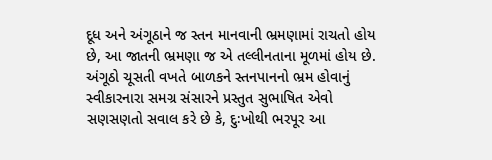દૂધ અને અંગૂઠાને જ સ્તન માનવાની ભ્રમણામાં રાચતો હોય છે, આ જાતની ભ્રમણા જ એ તલ્લીનતાના મૂળમાં હોય છે. અંગૂઠો ચૂસતી વખતે બાળકને સ્તનપાનનો ભ્રમ હોવાનું સ્વીકારનારા સમગ્ર સંસારને પ્રસ્તુત સુભાષિત એવો સણસણતો સવાલ કરે છે કે, દુઃખોથી ભરપૂર આ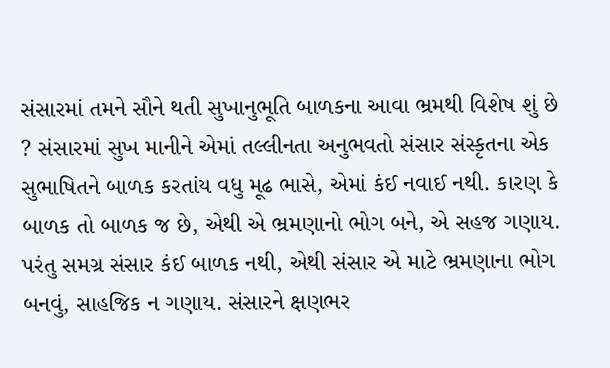સંસારમાં તમને સૌને થતી સુખાનુભૂતિ બાળકના આવા ભ્રમથી વિશેષ શું છે ? સંસારમાં સુખ માનીને એમાં તલ્લીનતા અનુભવતો સંસાર સંસ્કૃતના એક સુભાષિતને બાળક કરતાંય વધુ મૂઢ ભાસે, એમાં કંઈ નવાઈ નથી. કારણ કે બાળક તો બાળક જ છે, એથી એ ભ્રમણાનો ભોગ બને, એ સહજ ગણાય. પરંતુ સમગ્ર સંસાર કંઈ બાળક નથી, એથી સંસાર એ માટે ભ્રમણાના ભોગ બનવું, સાહજિક ન ગણાય. સંસારને ક્ષણભર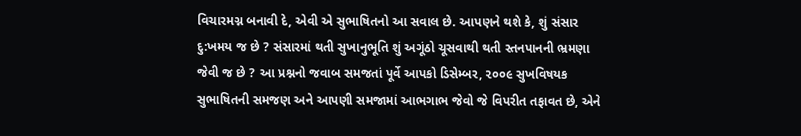વિચારમગ્ન બનાવી દે, એવી એ સુભાષિતનો આ સવાલ છે. આપણને થશે કે, શું સંસાર દુ:ખમય જ છે ? સંસારમાં થતી સુખાનુભૂતિ શું અગૂંઠો ચૂસવાથી થતી સ્તનપાનની ભ્રમણા જેવી જ છે ? આ પ્રશ્નનો જવાબ સમજતાં પૂર્વે આપકો ડિસેમ્બર, ૨૦૦૯ સુખવિષયક સુભાષિતની સમજણ અને આપણી સમજામાં આભગાભ જેવો જે વિપરીત તફાવત છે, એને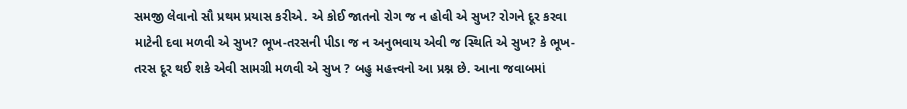સમજી લેવાનો સૌ પ્રથમ પ્રયાસ કરીએ. એ કોઈ જાતનો રોગ જ ન હોવી એ સુખ? રોગને દૂર કરવા માટેની દવા મળવી એ સુખ? ભૂખ-તરસની પીડા જ ન અનુભવાય એવી જ સ્થિતિ એ સુખ? કે ભૂખ-તરસ દૂર થઈ શકે એવી સામગ્રી મળવી એ સુખ ? બહુ મહત્ત્વનો આ પ્રશ્ન છે. આના જવાબમાં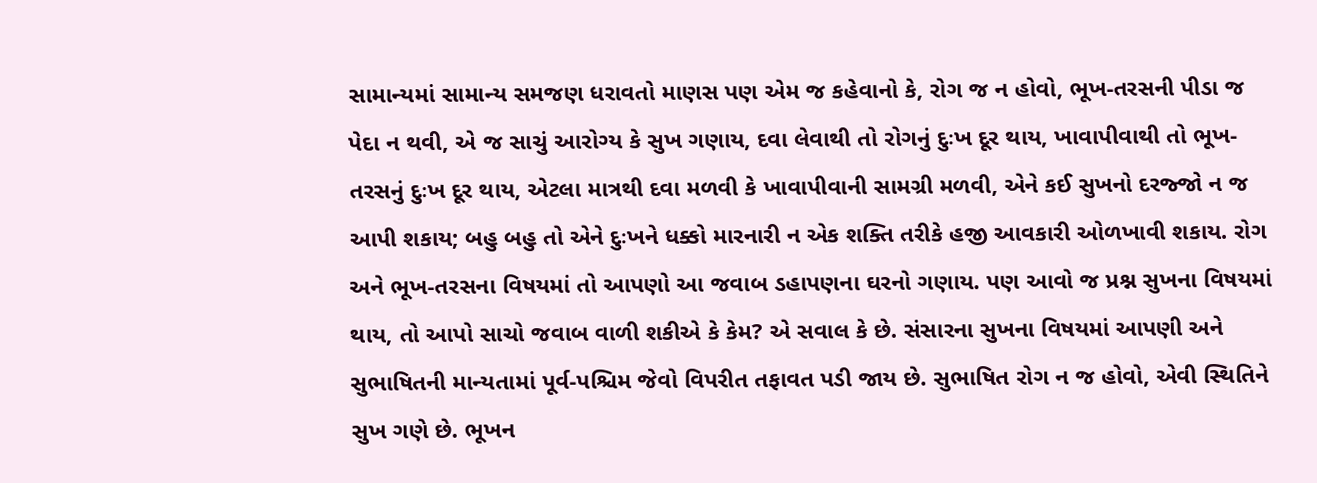સામાન્યમાં સામાન્ય સમજણ ધરાવતો માણસ પણ એમ જ કહેવાનો કે, રોગ જ ન હોવો, ભૂખ-તરસની પીડા જ પેદા ન થવી, એ જ સાચું આરોગ્ય કે સુખ ગણાય, દવા લેવાથી તો રોગનું દુઃખ દૂર થાય, ખાવાપીવાથી તો ભૂખ-તરસનું દુઃખ દૂર થાય, એટલા માત્રથી દવા મળવી કે ખાવાપીવાની સામગ્રી મળવી, એને કઈ સુખનો દરજ્જો ન જ આપી શકાય; બહુ બહુ તો એને દુઃખને ધક્કો મારનારી ન એક શક્તિ તરીકે હજી આવકારી ઓળખાવી શકાય. રોગ અને ભૂખ-તરસના વિષયમાં તો આપણો આ જવાબ ડહાપણના ઘરનો ગણાય. પણ આવો જ પ્રશ્ન સુખના વિષયમાં થાય, તો આપો સાચો જવાબ વાળી શકીએ કે કેમ? એ સવાલ કે છે. સંસારના સુખના વિષયમાં આપણી અને સુભાષિતની માન્યતામાં પૂર્વ-પશ્ચિમ જેવો વિપરીત તફાવત પડી જાય છે. સુભાષિત રોગ ન જ હોવો, એવી સ્થિતિને સુખ ગણે છે. ભૂખન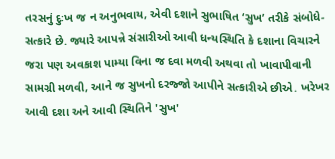તરસનું દુઃખ જ ન અનુભવાય, એવી દશાને સુભાષિત ‘સુખ’ તરીકે સંબોધે-સત્કારે છે. જ્યારે આપન્ને સંસારીઓ આવી ધન્યસ્થિતિ કે દશાના વિચારને જરા પણ અવકાશ પામ્યા વિના જ દવા મળવી અથવા તો ખાવાપીવાની સામગ્રી મળવી, આને જ સુખનો દરજ્જો આપીને સત્કારીએ છીએ. ખરેખર આવી દશા અને આવી સ્થિતિને 'સુખ'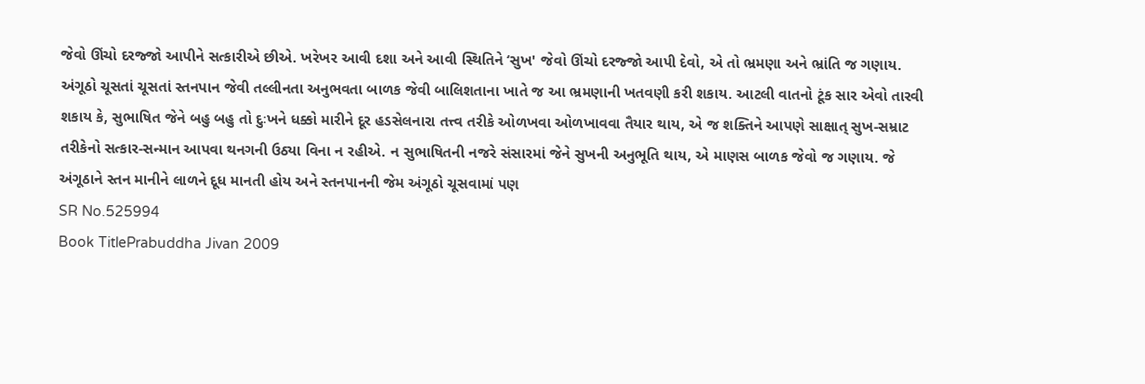જેવો ઊંચો દરજ્જો આપીને સત્કારીએ છીએ. ખરેખર આવી દશા અને આવી સ્થિતિને ‘સુખ' જેવો ઊંચો દરજ્જો આપી દેવો, એ તો ભ્રમણા અને ભ્રાંતિ જ ગણાય. અંગૂઠો ચૂસતાં ચૂસતાં સ્તનપાન જેવી તલ્લીનતા અનુભવતા બાળક જેવી બાલિશતાના ખાતે જ આ ભ્રમણાની ખતવણી કરી શકાય. આટલી વાતનો ટૂંક સાર એવો તારવી શકાય કે, સુભાષિત જેને બહુ બહુ તો દુઃખને ધક્કો મારીને દૂર હડસેલનારા તત્ત્વ તરીકે ઓળખવા ઓળખાવવા તૈયાર થાય, એ જ શક્તિને આપણે સાક્ષાત્ સુખ-સમ્રાટ તરીકેનો સત્કાર-સન્માન આપવા થનગની ઉઠ્યા વિના ન રહીએ. ન સુભાષિતની નજરે સંસારમાં જેને સુખની અનુભૂતિ થાય, એ માણસ બાળક જેવો જ ગણાય. જે અંગૂઠાને સ્તન માનીને લાળને દૂધ માનતી હોય અને સ્તનપાનની જેમ અંગૂઠો ચૂસવામાં પણ
SR No.525994
Book TitlePrabuddha Jivan 2009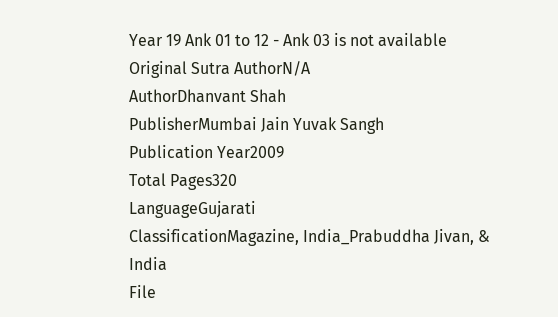Year 19 Ank 01 to 12 - Ank 03 is not available
Original Sutra AuthorN/A
AuthorDhanvant Shah
PublisherMumbai Jain Yuvak Sangh
Publication Year2009
Total Pages320
LanguageGujarati
ClassificationMagazine, India_Prabuddha Jivan, & India
File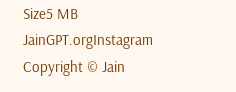Size5 MB
JainGPT.orgInstagram
Copyright © Jain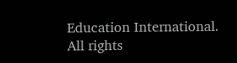Education International. All rights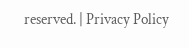reserved. | Privacy Policy